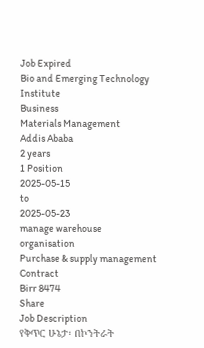Job Expired
Bio and Emerging Technology Institute
Business
Materials Management
Addis Ababa
2 years
1 Position
2025-05-15
to
2025-05-23
manage warehouse organisation
Purchase & supply management
Contract
Birr 8474
Share
Job Description
የቅጥር ሁኔታ፡ በኮንትራት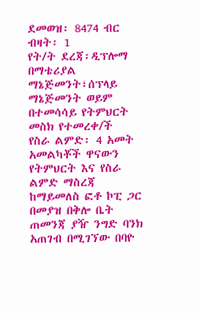ደመወዝ፡ 8474 ብር
ብዛት፡ 1
የት/ት ደረጃ፡ዲፕሎማ በማቴሪያል ማኔጅመንት፣ሰፕላይ ማኔጅመንት ወይም በተመሳሳይ የትምህርት መስክ የተመረቀ/ች
የስራ ልምድ፡ 4 አመት
አመልካቾች ዋናውን የትምህርት እና የስራ ልምድ ማስረጃ ከማይመለስ ፎቶ ኮፒ ጋር በመያዝ በቅሎ ቤት ጠመንጃ ያዥ ንግድ ባንክ አጠገብ በሚገኘው በባዮ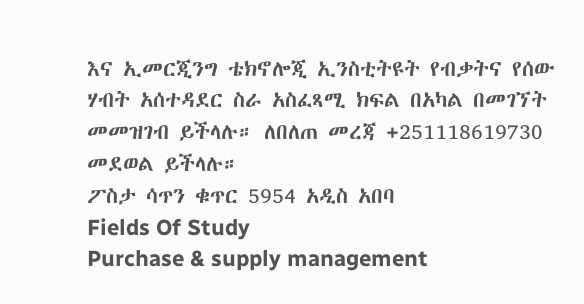እና ኢመርጂንግ ቴክኖሎጂ ኢንስቲትዩት የብቃትና የሰው ሃብት አሰተዳደር ስራ አስፈጻሚ ክፍል በአካል በመገኘት መመዝገብ ይችላሉ። ለበለጠ መረጃ +251118619730 መደወል ይችላሉ።
ፖስታ ሳጥን ቁጥር 5954 አዲስ አበባ
Fields Of Study
Purchase & supply management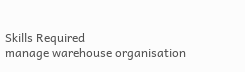Skills Required
manage warehouse organisation